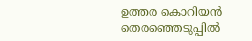ഉത്തര കൊറിയൻ തെരഞ്ഞെടുപ്പിൽ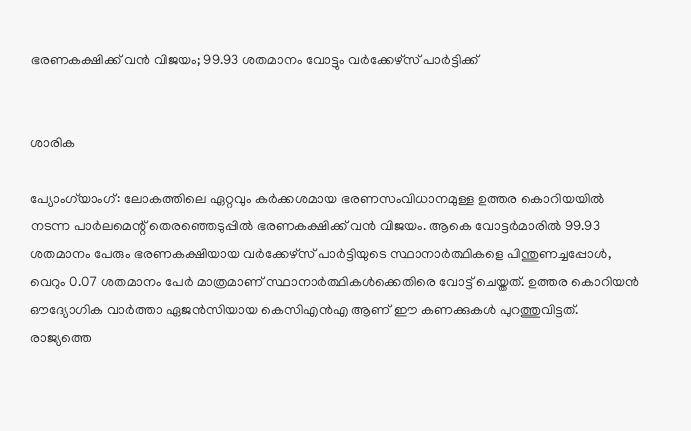ഭരണകക്ഷിക്ക് വൻ വിജയം; 99.93 ശതമാനം വോട്ടും വർക്കേഴ്സ് പാർട്ടിക്ക്


ശാരിക

പ്യോംഗ്‌യാംഗ്: ലോകത്തിലെ ഏറ്റവും കർക്കശമായ ഭരണസംവിധാനമുള്ള ഉത്തര കൊറിയയിൽ നടന്ന പാർലമെന്റ് തെരഞ്ഞെടുപ്പിൽ ഭരണകക്ഷിക്ക് വൻ വിജയം. ആകെ വോട്ടർമാരിൽ 99.93 ശതമാനം പേരും ഭരണകക്ഷിയായ വർക്കേഴ്സ് പാർട്ടിയുടെ സ്ഥാനാർത്ഥികളെ പിന്തുണച്ചപ്പോൾ, വെറും 0.07 ശതമാനം പേർ മാത്രമാണ് സ്ഥാനാർത്ഥികൾക്കെതിരെ വോട്ട് ചെയ്തത്. ഉത്തര കൊറിയൻ ഔദ്യോഗിക വാർത്താ ഏജൻസിയായ കെസിഎൻഎ ആണ് ഈ കണക്കുകൾ പുറത്തുവിട്ടത്. രാജ്യത്തെ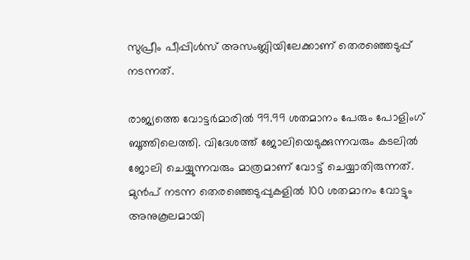സുപ്രീം പീപ്പിൾസ് അസംബ്ലിയിലേക്കാണ് തെരഞ്ഞെടുപ്പ് നടന്നത്.

രാജ്യത്തെ വോട്ടർമാരിൽ 99.99 ശതമാനം പേരും പോളിംഗ് ബൂത്തിലെത്തി. വിദേശത്ത് ജോലിയെടുക്കുന്നവരും കടലിൽ ജോലി ചെയ്യുന്നവരും മാത്രമാണ് വോട്ട് ചെയ്യാതിരുന്നത്. മുൻപ് നടന്ന തെരഞ്ഞെടുപ്പുകളിൽ 100 ശതമാനം വോട്ടും അനുകൂലമായി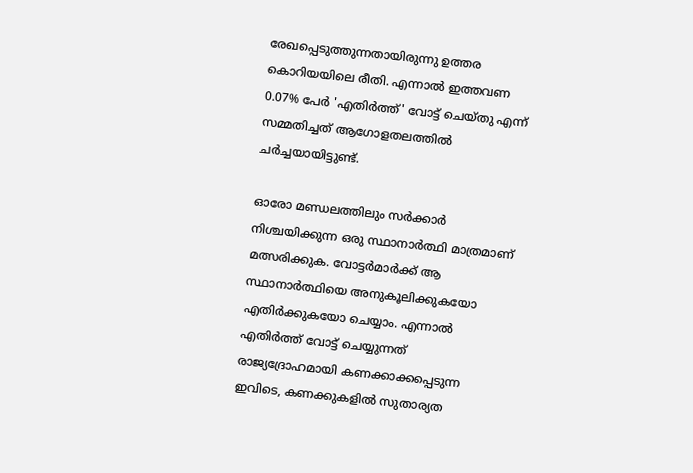രേഖപ്പെടുത്തുന്നതായിരുന്നു ഉത്തര കൊറിയയിലെ രീതി. എന്നാൽ ഇത്തവണ 0.07% പേർ 'എതിർത്ത്' വോട്ട് ചെയ്തു എന്ന് സമ്മതിച്ചത് ആഗോളതലത്തിൽ ചർച്ചയായിട്ടുണ്ട്.

ഓരോ മണ്ഡലത്തിലും സർക്കാർ നിശ്ചയിക്കുന്ന ഒരു സ്ഥാനാർത്ഥി മാത്രമാണ് മത്സരിക്കുക. വോട്ടർമാർക്ക് ആ സ്ഥാനാർത്ഥിയെ അനുകൂലിക്കുകയോ എതിർക്കുകയോ ചെയ്യാം. എന്നാൽ എതിർത്ത് വോട്ട് ചെയ്യുന്നത് രാജ്യദ്രോഹമായി കണക്കാക്കപ്പെടുന്ന ഇവിടെ, കണക്കുകളിൽ സുതാര്യത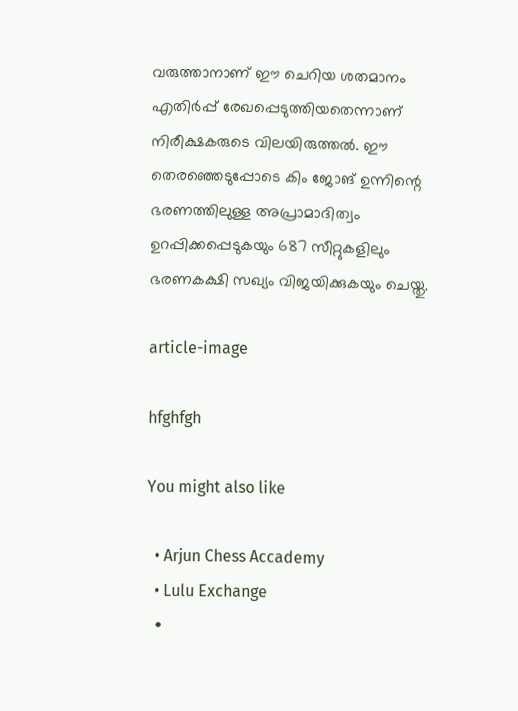വരുത്താനാണ് ഈ ചെറിയ ശതമാനം എതിർപ്പ് രേഖപ്പെടുത്തിയതെന്നാണ് നിരീക്ഷകരുടെ വിലയിരുത്തൽ. ഈ തെരഞ്ഞെടുപ്പോടെ കിം ജോങ് ഉന്നിന്റെ ഭരണത്തിലുള്ള അപ്രാമാദിത്വം ഉറപ്പിക്കപ്പെടുകയും 687 സീറ്റുകളിലും ഭരണകക്ഷി സഖ്യം വിജയിക്കുകയും ചെയ്തു.

article-image

hfghfgh

You might also like

  • Arjun Chess Accademy
  • Lulu Exchange
  •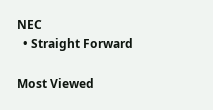NEC
  • Straight Forward

Most Viewed